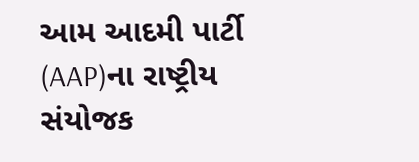આમ આદમી પાર્ટી (AAP)ના રાષ્ટ્રીય સંયોજક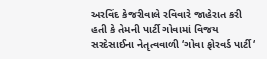અરવિંદ કેજરીવાલે રવિવારે જાહેરાત કરી હતી કે તેમની પાર્ટી ગોવામાં વિજય સરદેસાઈના નેતૃત્વવાળી ‘ગોવા ફોરવર્ડ પાર્ટી‘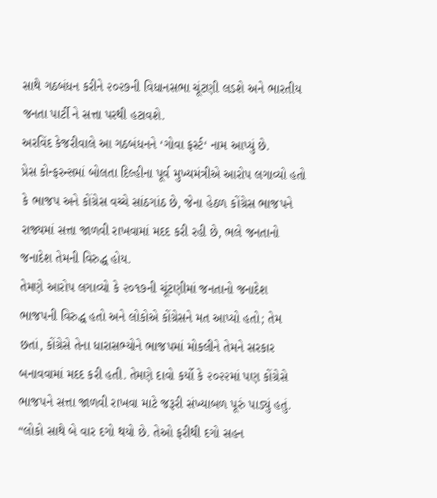સાથે ગઠબંધન કરીને ૨૦૨૭ની વિધાનસભા ચૂંટણી લડશે અને ભારતીય જનતા પાર્ટી ને સત્તા પરથી હટાવશે.
અરવિંદ કેજરીવાલે આ ગઠબંધનને ‘ગોવા ફર્સ્ટ‘ નામ આપ્યું છે.
પ્રેસ કોન્ફરન્સમાં બોલતા દિલ્હીના પૂર્વ મુખ્યમંત્રીએ આરોપ લગાવ્યો હતો કે ભાજપ અને કોંગ્રેસ વચ્ચે સાંઠગાંઠ છે, જેના હેઠળ કોંગ્રેસ ભાજપને રાજ્યમાં સત્તા જાળવી રાખવામાં મદદ કરી રહી છે, ભલે જનતાનો જનાદેશ તેમની વિરુદ્ધ હોય.
તેમણે આરોપ લગાવ્યો કે ૨૦૧૭ની ચૂંટણીમાં જનતાનો જનાદેશ ભાજપની વિરુદ્ધ હતો અને લોકોએ કોંગ્રેસને મત આપ્યો હતો; તેમ છતાં, કોંગ્રેસે તેના ધારાસભ્યોને ભાજપમાં મોકલીને તેમને સરકાર બનાવવામાં મદદ કરી હતી. તેમણે દાવો કર્યો કે ૨૦૨૨માં પણ કોંગ્રેસે ભાજપને સત્તા જાળવી રાખવા માટે જરૂરી સંખ્યાબળ પૂરું પાડ્યું હતું.
“લોકો સાથે બે વાર દગો થયો છે. તેઓ ફરીથી દગો સહન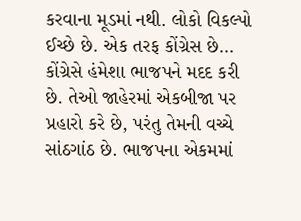કરવાના મૂડમાં નથી. લોકો વિકલ્પો ઈચ્છે છે. એક તરફ કોંગ્રેસ છે… કોંગ્રેસે હંમેશા ભાજપને મદદ કરી છે. તેઓ જાહેરમાં એકબીજા પર પ્રહારો કરે છે, પરંતુ તેમની વચ્ચે સાંઠગાંઠ છે. ભાજપના એકમમાં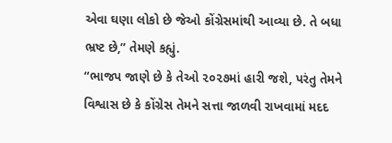એવા ઘણા લોકો છે જેઓ કોંગ્રેસમાંથી આવ્યા છે. તે બધા ભ્રષ્ટ છે,” તેમણે કહ્યું.
“ભાજપ જાણે છે કે તેઓ ૨૦૨૭માં હારી જશે, પરંતુ તેમને વિશ્વાસ છે કે કોંગ્રેસ તેમને સત્તા જાળવી રાખવામાં મદદ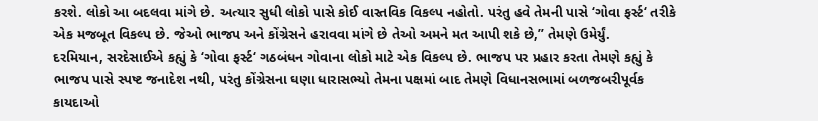કરશે. લોકો આ બદલવા માંગે છે. અત્યાર સુધી લોકો પાસે કોઈ વાસ્તવિક વિકલ્પ નહોતો. પરંતુ હવે તેમની પાસે ‘ગોવા ફર્સ્ટ‘ તરીકે એક મજબૂત વિકલ્પ છે. જેઓ ભાજપ અને કોંગ્રેસને હરાવવા માંગે છે તેઓ અમને મત આપી શકે છે,” તેમણે ઉમેર્યું.
દરમિયાન, સરદેસાઈએ કહ્યું કે ‘ગોવા ફર્સ્ટ‘ ગઠબંધન ગોવાના લોકો માટે એક વિકલ્પ છે. ભાજપ પર પ્રહાર કરતા તેમણે કહ્યું કે ભાજપ પાસે સ્પષ્ટ જનાદેશ નથી, પરંતુ કોંગ્રેસના ઘણા ધારાસભ્યો તેમના પક્ષમાં બાદ તેમણે વિધાનસભામાં બળજબરીપૂર્વક કાયદાઓ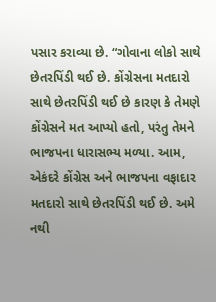પસાર કરાવ્યા છે. “ગોવાના લોકો સાથે છેતરપિંડી થઈ છે. કોંગ્રેસના મતદારો સાથે છેતરપિંડી થઈ છે કારણ કે તેમણે કોંગ્રેસને મત આપ્યો હતો, પરંતુ તેમને ભાજપના ધારાસભ્ય મળ્યા. આમ, એકંદરે કોંગ્રેસ અને ભાજપના વફાદાર મતદારો સાથે છેતરપિંડી થઈ છે. અમે નથી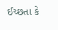ઈચ્છતા કે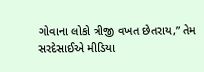ગોવાના લોકો ત્રીજી વખત છેતરાય,” તેમ સરદેસાઈએ મીડિયા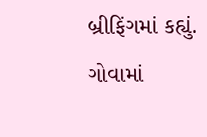બ્રીફિંગમાં કહ્યું.
ગોવામાં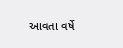આવતા વર્ષે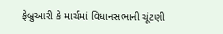ફેબ્રુઆરી કે માર્ચમાં વિધાનસભાની ચૂંટણી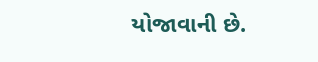યોજાવાની છે.